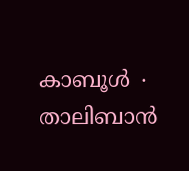കാബൂൾ ∙ താലിബാൻ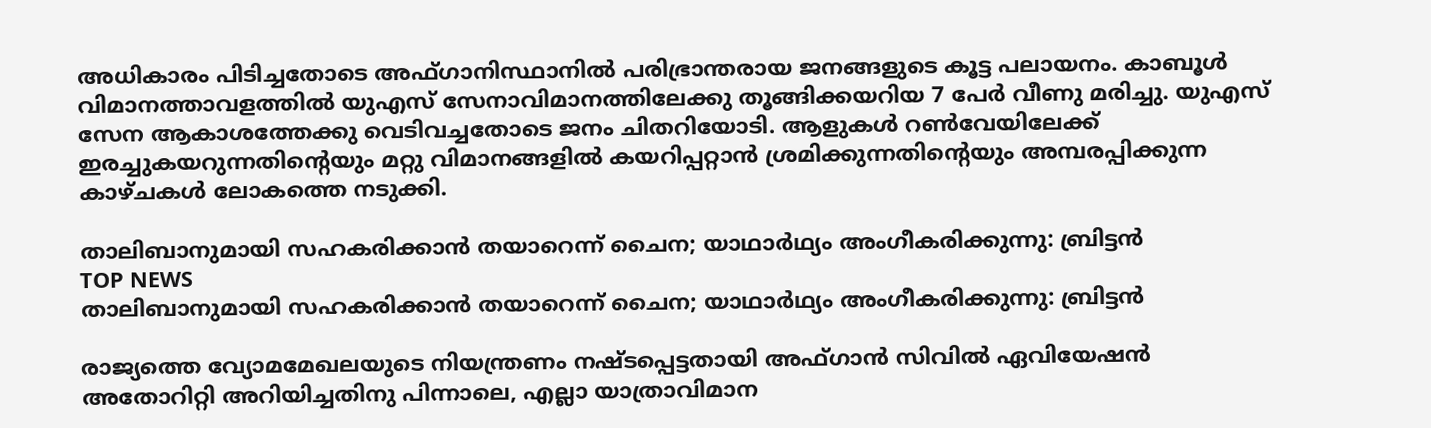അധികാരം പിടിച്ചതോടെ അഫ്ഗാനിസ്ഥാനിൽ പരിഭ്രാന്തരായ ജനങ്ങളുടെ കൂട്ട പലായനം. കാബൂൾ വിമാനത്താവളത്തിൽ യുഎസ് സേനാവിമാനത്തിലേക്കു തൂങ്ങിക്കയറിയ 7 പേർ വീണു മരിച്ചു. യുഎസ് സേന ആകാശത്തേക്കു വെടിവച്ചതോടെ ജനം ചിതറിയോടി. ആളുകൾ റൺവേയിലേക്ക് ഇരച്ചുകയറുന്നതിന്റെയും മറ്റു വിമാനങ്ങളിൽ കയറിപ്പറ്റാൻ ശ്രമിക്കുന്നതിന്റെയും അമ്പരപ്പിക്കുന്ന കാഴ്ചകൾ ലോകത്തെ നടുക്കി.

താലിബാനുമായി സഹകരിക്കാൻ തയാറെന്ന് ചൈന; യാഥാർഥ്യം അംഗീകരിക്കുന്നു: ബ്രിട്ടൻ
TOP NEWS
താലിബാനുമായി സഹകരിക്കാൻ തയാറെന്ന് ചൈന; യാഥാർഥ്യം അംഗീകരിക്കുന്നു: ബ്രിട്ടൻ

രാജ്യത്തെ വ്യോമമേഖലയുടെ നിയന്ത്രണം നഷ്ടപ്പെട്ടതായി അഫ്ഗാൻ സിവിൽ ഏവിയേഷൻ അതോറിറ്റി അറിയിച്ചതിനു പിന്നാലെ, എല്ലാ യാത്രാവിമാന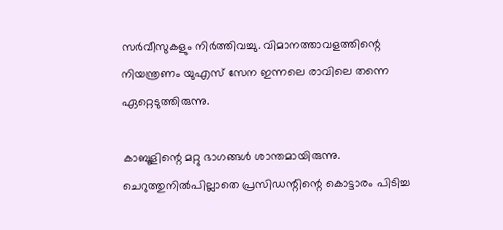സർവീസുകളും നിർത്തിവച്ചു. വിമാനത്താവളത്തിന്റെ നിയന്ത്രണം യുഎസ് സേന ഇന്നലെ രാവിലെ തന്നെ ഏറ്റെടുത്തിരുന്നു.

കാബൂളിന്റെ മറ്റു ഭാഗങ്ങൾ ശാന്തമായിരുന്നു. ചെറുത്തുനിൽപില്ലാതെ പ്രസിഡന്റിന്റെ കൊട്ടാരം പിടിച്ച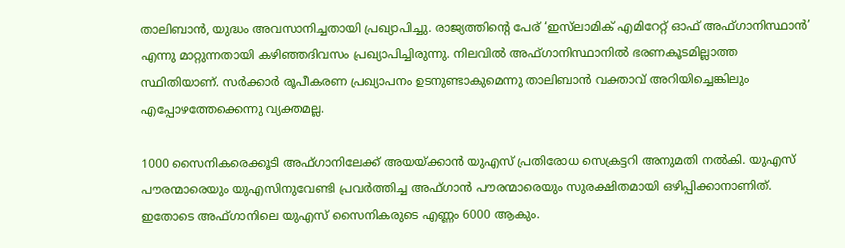താലിബാൻ, യുദ്ധം അവസാനിച്ചതായി പ്രഖ്യാപിച്ചു. രാജ്യത്തിന്റെ പേര് ‘ഇസ്‌ലാമിക് എമിറേറ്റ് ഓഫ് അഫ്ഗാനിസ്ഥാൻ’ എന്നു മാറ്റുന്നതായി കഴിഞ്ഞദിവസം പ്രഖ്യാപിച്ചിരുന്നു. നിലവിൽ അഫ്ഗാനിസ്ഥാനിൽ ഭരണകൂടമില്ലാത്ത സ്ഥിതിയാണ്. സർക്കാർ രൂപീകരണ പ്രഖ്യാപനം ഉടനുണ്ടാകുമെന്നു താലിബാൻ വക്താവ് അറിയിച്ചെങ്കിലും എപ്പോഴത്തേക്കെന്നു വ്യക്തമല്ല.

1000 സൈനികരെക്കൂടി അഫ്ഗാനിലേക്ക് അയയ്ക്കാൻ യുഎസ് പ്രതിരോധ സെക്രട്ടറി അനുമതി നൽകി. യുഎസ് പൗരന്മാരെയും യുഎസിനുവേണ്ടി പ്രവർത്തിച്ച അഫ്ഗാൻ പൗരന്മാരെയും സുരക്ഷിതമായി ഒഴിപ്പിക്കാനാണിത്. ഇതോടെ അഫ്ഗാനിലെ യുഎസ് സൈനികരുടെ എണ്ണം 6000 ആകും.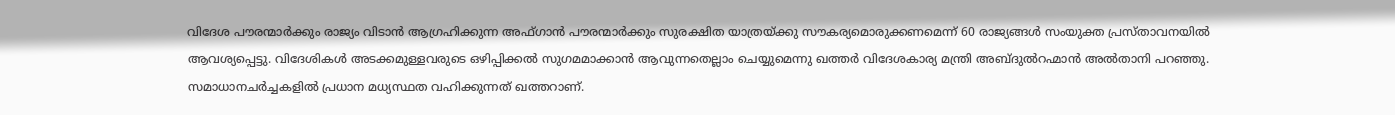വിദേശ പൗരന്മാർക്കും രാജ്യം വിടാൻ ആഗ്രഹിക്കുന്ന അഫ്ഗാൻ പൗരന്മാർക്കും സുരക്ഷിത യാത്രയ്ക്കു സൗകര്യമൊരുക്കണമെന്ന് 60 രാജ്യങ്ങൾ സംയുക്ത പ്രസ്താവനയിൽ ആവശ്യപ്പെട്ടു. വിദേശികൾ അടക്കമുള്ളവരുടെ ഒഴിപ്പിക്കൽ സുഗമമാക്കാൻ ആവുന്നതെല്ലാം ചെയ്യുമെന്നു ഖത്തർ വിദേശകാര്യ മന്ത്രി അബ്ദുൽറഹ്മാൻ അൽതാനി പറഞ്ഞു. സമാധാനചർച്ചകളിൽ പ്രധാന മധ്യസ്ഥത വഹിക്കുന്നത് ഖത്തറാണ്.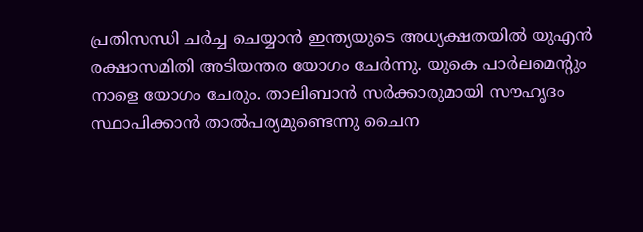പ്രതിസന്ധി ചർച്ച ചെയ്യാൻ ഇന്ത്യയുടെ അധ്യക്ഷതയിൽ യുഎൻ രക്ഷാസമിതി അടിയന്തര യോഗം ചേർന്നു. യുകെ പാർലമെന്റും നാളെ യോഗം ചേരും. താലിബാൻ സർക്കാരുമായി സൗഹൃദം സ്ഥാപിക്കാൻ താൽപര്യമുണ്ടെന്നു ചൈന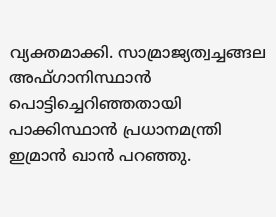വ്യക്തമാക്കി. സാമ്രാജ്യത്വച്ചങ്ങല അഫ്ഗാനിസ്ഥാൻ പൊട്ടിച്ചെറിഞ്ഞതായി പാക്കിസ്ഥാൻ പ്രധാനമന്ത്രി ഇമ്രാൻ ഖാൻ പറഞ്ഞു.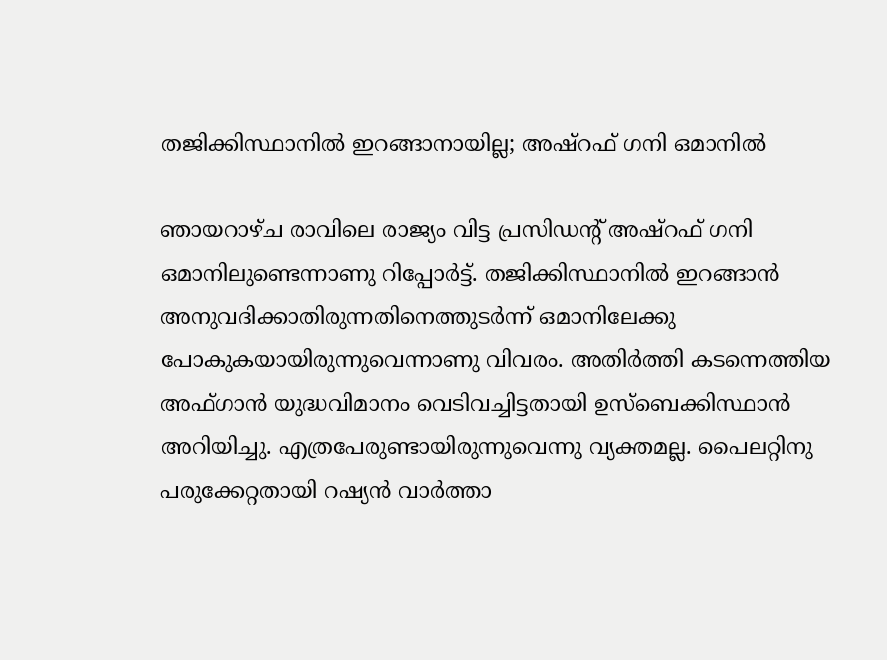തജിക്കിസ്ഥാനിൽ ഇറങ്ങാനായില്ല; അഷ്റഫ് ഗനി ഒമാനിൽ

ഞായറാഴ്ച രാവിലെ രാജ്യം വിട്ട പ്രസിഡന്റ് അഷ്റഫ് ഗനി ഒമാനിലുണ്ടെന്നാണു റിപ്പോർട്ട്. തജിക്കിസ്ഥാനിൽ ഇറങ്ങാൻ അനുവദിക്കാതിരുന്നതിനെത്തുടർന്ന് ഒമാനിലേക്കു പോകുകയായിരുന്നുവെന്നാണു വിവരം. അതിർത്തി കടന്നെത്തിയ അഫ്ഗാൻ യുദ്ധവിമാനം വെടിവച്ചിട്ടതായി ഉസ്ബെക്കിസ്ഥാൻ അറിയിച്ചു. എത്രപേരുണ്ടായിരുന്നുവെന്നു വ്യക്തമല്ല. പൈലറ്റിനു പരുക്കേറ്റതായി റഷ്യൻ വാർത്താ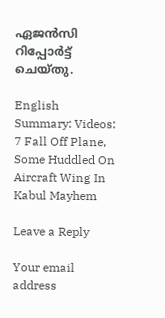ഏജൻസി റിപ്പോർട്ട് ചെയ്തു.

English Summary: Videos: 7 Fall Off Plane, Some Huddled On Aircraft Wing In Kabul Mayhem

Leave a Reply

Your email address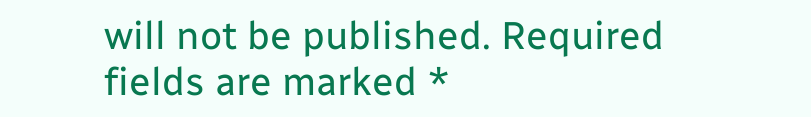will not be published. Required fields are marked *